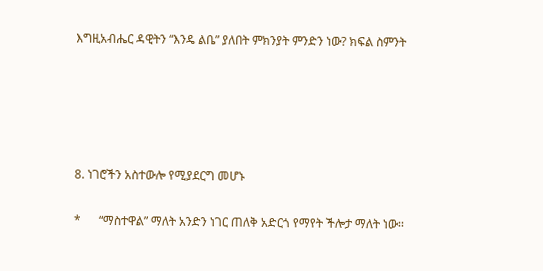እግዚአብሔር ዳዊትን “እንዴ ልቤ” ያለበት ምክንያት ምንድን ነው? ክፍል ስምንት





8. ነገሮችን አስተውሎ የሚያደርግ መሆኑ

*      “ማስተዋል” ማለት አንድን ነገር ጠለቅ አድርጎ የማየት ችሎታ ማለት ነው፡፡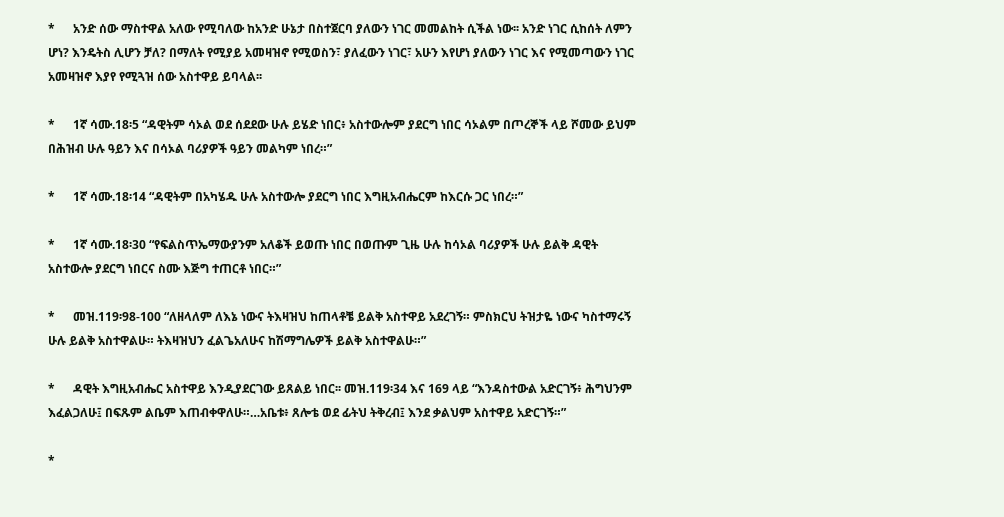*      አንድ ሰው ማስተዋል አለው የሚባለው ከአንድ ሁኔታ በስተጀርባ ያለውን ነገር መመልከት ሲችል ነው፡፡ አንድ ነገር ሲከሰት ለምን ሆነ? እንዴትስ ሊሆን ቻለ? በማለት የሚያይ አመዛዝኖ የሚወስን፣ ያለፈውን ነገር፣ አሁን እየሆነ ያለውን ነገር እና የሚመጣውን ነገር አመዛዝኖ እያየ የሚጓዝ ሰው አስተዋይ ይባላል፡፡

*      1ኛ ሳሙ.18፡5 “ዳዊትም ሳኦል ወደ ሰደደው ሁሉ ይሄድ ነበር፥ አስተውሎም ያደርግ ነበር ሳኦልም በጦረኞች ላይ ሾመው ይህም በሕዝብ ሁሉ ዓይን እና በሳኦል ባሪያዎች ዓይን መልካም ነበረ።”

*      1ኛ ሳሙ.18፡14 “ዳዊትም በአካሄዱ ሁሉ አስተውሎ ያደርግ ነበር እግዚአብሔርም ከእርሱ ጋር ነበረ።”

*      1ኛ ሳሙ.18፡30 “የፍልስጥኤማውያንም አለቆች ይወጡ ነበር በወጡም ጊዜ ሁሉ ከሳኦል ባሪያዎች ሁሉ ይልቅ ዳዊት አስተውሎ ያደርግ ነበርና ስሙ እጅግ ተጠርቶ ነበር።”

*      መዝ.119፡98-100 “ለዘላለም ለእኔ ነውና ትእዛዝህ ከጠላቶቼ ይልቅ አስተዋይ አደረገኝ። ምስክርህ ትዝታዬ ነውና ካስተማሩኝ ሁሉ ይልቅ አስተዋልሁ። ትእዛዝህን ፈልጌአለሁና ከሽማግሌዎች ይልቅ አስተዋልሁ።”

*      ዳዊት እግዚአብሔር አስተዋይ እንዲያደርገው ይጸልይ ነበር፡፡ መዝ.119፡34 እና 169 ላይ “እንዳስተውል አድርገኝ፥ ሕግህንም እፈልጋለሁ፤ በፍጹም ልቤም እጠብቀዋለሁ።…አቤቱ፥ ጸሎቴ ወደ ፊትህ ትቅረብ፤ እንደ ቃልህም አስተዋይ አድርገኝ።”

*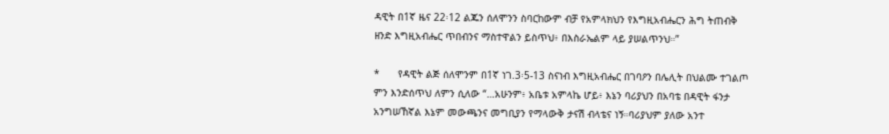ዳዊት በ1ኛ ዜና 22፡12 ልጁን ሰለሞንን ስባርከውም ብቻ የአምላክህን የእግዚአብሔርን ሕግ ትጠብቅ ዘንድ እግዚአብሔር ጥበብንና ማስተዋልን ይስጥህ፥ በእስራኤልም ላይ ያሠልጥንህ።”

*      የዳዊት ልጅ ሰለሞንም በ1ኛ ነገ.3፡5-13 ስናነብ እግዚአብሔር በገባዖን በሌሊት በህልሙ ተገልጦ ምን እንድሰጥህ ለምን ሲለው “…አሁንም፥ አቤቱ አምላኬ ሆይ፥ እኔን ባሪያህን በአባቴ በዳዊት ፋንታ አንግሠኸኛል እኔም መውጫንና መግቢያን የማላውቅ ታናሽ ብላቴና ነኝ።ባሪያህም ያለው አንተ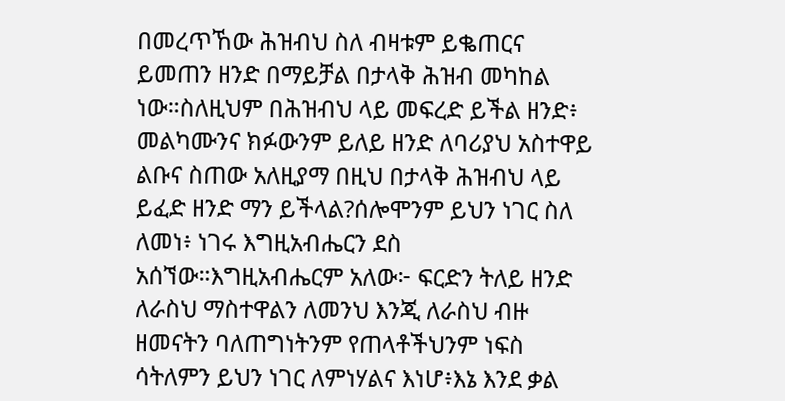በመረጥኸው ሕዝብህ ስለ ብዛቱም ይቈጠርና ይመጠን ዘንድ በማይቻል በታላቅ ሕዝብ መካከል ነው።ስለዚህም በሕዝብህ ላይ መፍረድ ይችል ዘንድ፥ መልካሙንና ክፉውንም ይለይ ዘንድ ለባሪያህ አስተዋይ ልቡና ስጠው አለዚያማ በዚህ በታላቅ ሕዝብህ ላይ ይፈድ ዘንድ ማን ይችላል?ሰሎሞንም ይህን ነገር ስለ ለመነ፥ ነገሩ እግዚአብሔርን ደስ አሰኘው።እግዚአብሔርም አለው፦ ፍርድን ትለይ ዘንድ ለራስህ ማስተዋልን ለመንህ እንጂ ለራስህ ብዙ ዘመናትን ባለጠግነትንም የጠላቶችህንም ነፍስ ሳትለምን ይህን ነገር ለምነሃልና እነሆ፥እኔ እንደ ቃል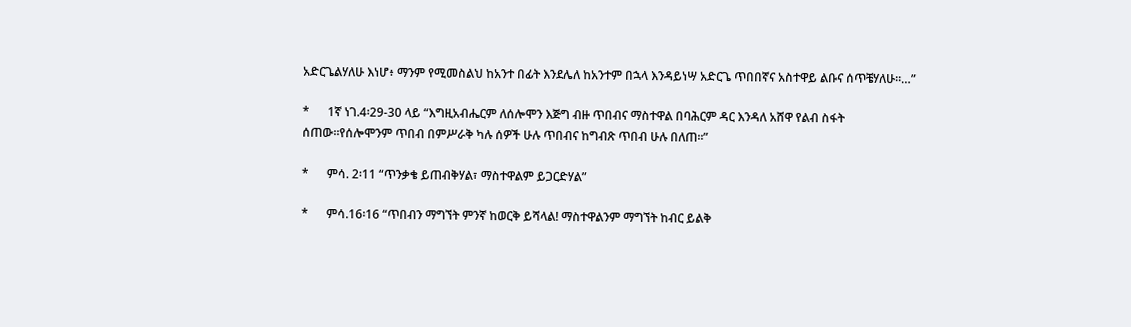አድርጌልሃለሁ እነሆ፥ ማንም የሚመስልህ ከአንተ በፊት እንደሌለ ከአንተም በኋላ እንዳይነሣ አድርጌ ጥበበኛና አስተዋይ ልቡና ሰጥቼሃለሁ።…”

*      1ኛ ነገ.4፡29-30 ላይ “እግዚአብሔርም ለሰሎሞን እጅግ ብዙ ጥበብና ማስተዋል በባሕርም ዳር እንዳለ አሸዋ የልብ ስፋት ሰጠው።የሰሎሞንም ጥበብ በምሥራቅ ካሉ ሰዎች ሁሉ ጥበብና ከግብጽ ጥበብ ሁሉ በለጠ።”

*      ምሳ. 2፡11 “ጥንቃቄ ይጠብቅሃል፣ ማስተዋልም ይጋርድሃል”

*      ምሳ.16፡16 “ጥበብን ማግኘት ምንኛ ከወርቅ ይሻላል! ማስተዋልንም ማግኘት ከብር ይልቅ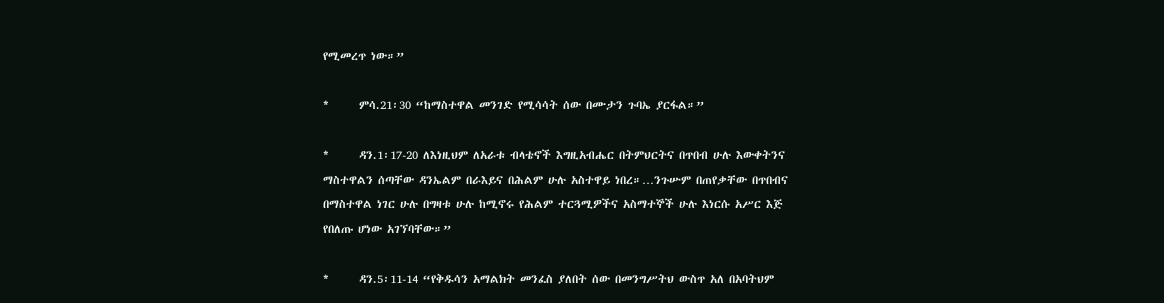የሚመረጥ ነው።”

*      ምሳ.21፡30 “ከማስተዋል መንገድ የሚሳሳት ሰው በሙታን ጉባኤ ያርፋል።”

*      ዳን.1፡17-20 ለእነዚህም ለአራቱ ብላቴኖች እግዚአብሔር በትምህርትና በጥበብ ሁሉ እውቀትንና ማስተዋልን ሰጣቸው ዳንኤልም በራእይና በሕልም ሁሉ አስተዋይ ነበረ።…ንጉሡም በጠየቃቸው በጥበብና በማስተዋል ነገር ሁሉ በግዛቱ ሁሉ ከሚኖሩ የሕልም ተርጓሚዎችና አስማተኞች ሁሉ እነርሱ አሥር እጅ የበለጡ ሆነው አገኘባቸው።”

*      ዳን.5፡11-14 “የቅዱሳን አማልክት መንፈስ ያለበት ሰው በመንግሥትህ ውስጥ አለ በአባትህም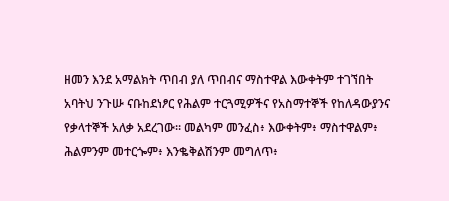ዘመን እንደ አማልክት ጥበብ ያለ ጥበብና ማስተዋል እውቀትም ተገኘበት አባትህ ንጉሡ ናቡከደነፆር የሕልም ተርጓሚዎችና የአስማተኞች የከለዳውያንና የቃላተኞች አለቃ አደረገው። መልካም መንፈስ፥ እውቀትም፥ ማስተዋልም፥ ሕልምንም መተርጐም፥ እንቈቅልሽንም መግለጥ፥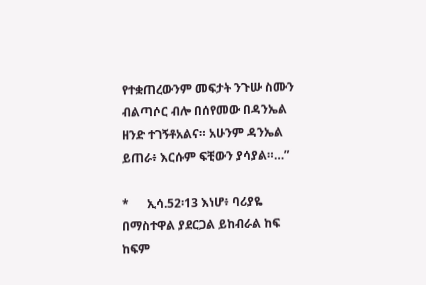የተቋጠረውንም መፍታት ንጉሡ ስሙን ብልጣሶር ብሎ በሰየመው በዳንኤል ዘንድ ተገኝቶአልና። አሁንም ዳንኤል ይጠራ፥ እርሱም ፍቺውን ያሳያል።…”

*      ኢሳ.52፡13 እነሆ፥ ባሪያዬ በማስተዋል ያደርጋል ይከብራል ከፍ ከፍም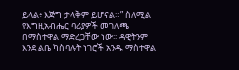ይላል፥ እጅግ ታላቅም ይሆናል።” ስለሚል የእግዚአብሔር ባሪያዎች መገለጫ በማስተዋል ማድረጋቸው ነው፡፡ ዳዊትንም እንደ ልቤ ካስባሉት ነገሮች አንዱ ማስተዋል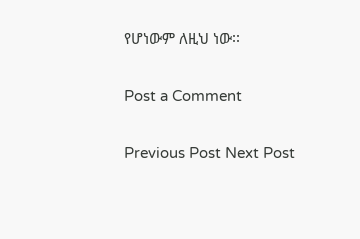የሆነውም ለዚህ ነው፡፡

Post a Comment

Previous Post Next Post